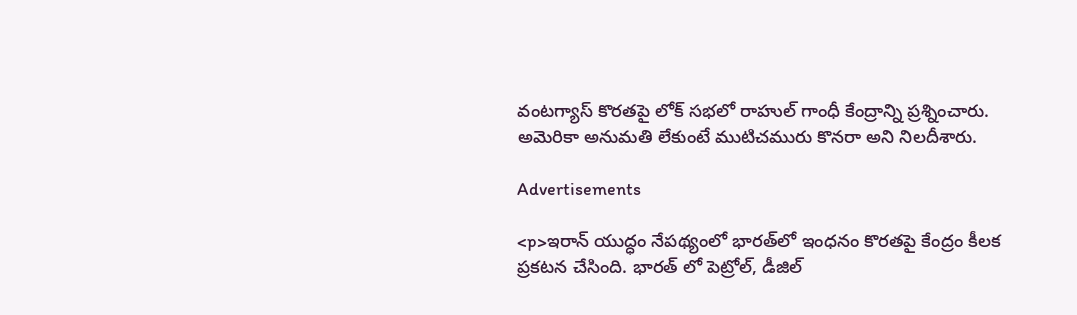వంటగ్యాస్ కొరతపై లోక్ సభలో రాహుల్ గాంధీ కేంద్రాన్ని ప్రశ్నించారు. అమెరికా అనుమతి లేకుంటే ముటిచమురు కొనరా అని నిలదీశారు.

Advertisements

<p>ఇరాన్ యుద్ధం నేపథ్యంలో భారత్‍లో ఇంధనం కొరతపై కేంద్రం కీలక ప్రకటన చేసింది. భారత్ లో పెట్రోల్, డీజిల్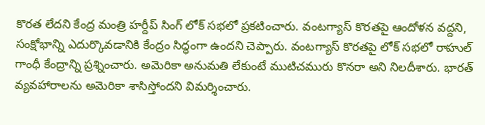కొరత లేదని కేంద్ర మంత్రి హర్దీప్ సింగ్ లోక్ సభలో ప్రకటించారు. వంటగ్యాస్ కొరతపై ఆందోళన వద్దని, సంక్షోభాన్ని ఎదుర్కొవడానికి కేంద్రం సిద్ధంగా ఉందని చెప్పారు. వంటగ్యాస్ కొరతపై లోక్ సభలో రాహుల్ గాంధీ కేంద్రాన్ని ప్రశ్నించారు. అమెరికా అనుమతి లేకుంటే ముటిచమురు కొనరా అని నిలదీశారు. భారత్ వ్యవహారాలను అమెరికా శాసిస్తోందని విమర్శించారు.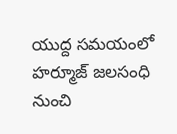యుద్ద సమయంలో హర్మూజ్ జలసంధి నుంచి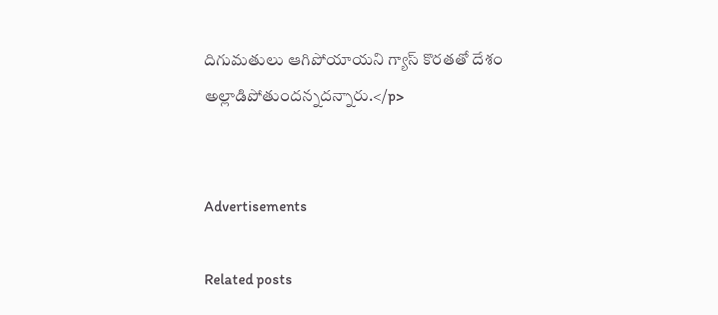దిగుమతులు ఆగిపోయాయని గ్యాస్ కొరతతో దేశం అల్లాడిపోతుందన్నదన్నారు.</p>


Advertisements

Related posts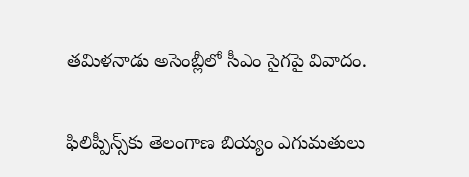తమిళనాడు అసెంబ్లీలో సీఎం సైగపై వివాదం.

ఫిలిప్పీన్స్‌కు తెలంగాణ బియ్యం ఎగుమతులు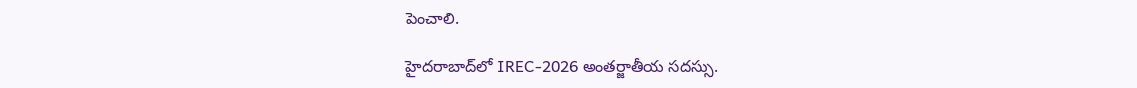పెంచాలి.

హైదరాబాద్‌లో IREC-2026 అంతర్జాతీయ సదస్సు.